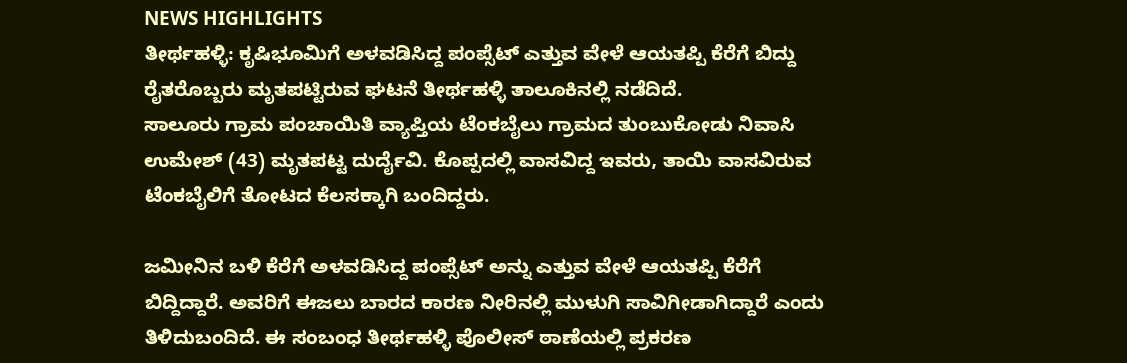NEWS HIGHLIGHTS
ತೀರ್ಥಹಳ್ಳಿ: ಕೃಷಿಭೂಮಿಗೆ ಅಳವಡಿಸಿದ್ದ ಪಂಪ್ಸೆಟ್ ಎತ್ತುವ ವೇಳೆ ಆಯತಪ್ಪಿ ಕೆರೆಗೆ ಬಿದ್ದು ರೈತರೊಬ್ಬರು ಮೃತಪಟ್ಟಿರುವ ಘಟನೆ ತೀರ್ಥಹಳ್ಳಿ ತಾಲೂಕಿನಲ್ಲಿ ನಡೆದಿದೆ.
ಸಾಲೂರು ಗ್ರಾಮ ಪಂಚಾಯಿತಿ ವ್ಯಾಪ್ತಿಯ ಟೆಂಕಬೈಲು ಗ್ರಾಮದ ತುಂಬುಕೋಡು ನಿವಾಸಿ ಉಮೇಶ್ (43) ಮೃತಪಟ್ಟ ದುರ್ದೈವಿ. ಕೊಪ್ಪದಲ್ಲಿ ವಾಸವಿದ್ದ ಇವರು, ತಾಯಿ ವಾಸವಿರುವ ಟೆಂಕಬೈಲಿಗೆ ತೋಟದ ಕೆಲಸಕ್ಕಾಗಿ ಬಂದಿದ್ದರು.

ಜಮೀನಿನ ಬಳಿ ಕೆರೆಗೆ ಅಳವಡಿಸಿದ್ದ ಪಂಪ್ಸೆಟ್ ಅನ್ನು ಎತ್ತುವ ವೇಳೆ ಆಯತಪ್ಪಿ ಕೆರೆಗೆ ಬಿದ್ದಿದ್ದಾರೆ. ಅವರಿಗೆ ಈಜಲು ಬಾರದ ಕಾರಣ ನೀರಿನಲ್ಲಿ ಮುಳುಗಿ ಸಾವಿಗೀಡಾಗಿದ್ದಾರೆ ಎಂದು ತಿಳಿದುಬಂದಿದೆ. ಈ ಸಂಬಂಧ ತೀರ್ಥಹಳ್ಳಿ ಪೊಲೀಸ್ ಠಾಣೆಯಲ್ಲಿ ಪ್ರಕರಣ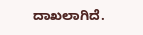ದಾಖಲಾಗಿದೆ.